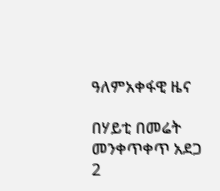ዓለምአቀፋዊ ዜና

በሃይቲ በመሬት መንቀጥቀጥ አደጋ 2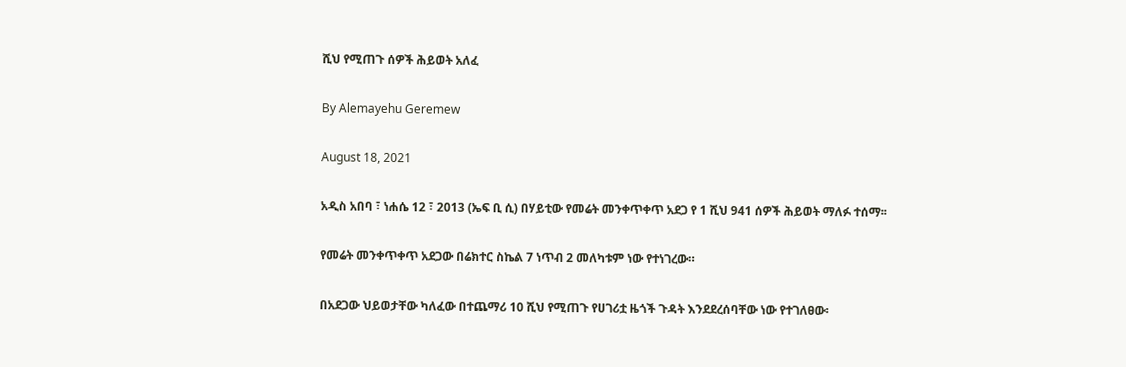ሺህ የሚጠጉ ሰዎች ሕይወት አለፈ

By Alemayehu Geremew

August 18, 2021

አዲስ አበባ ፣ ነሐሴ 12 ፣ 2013 (ኤፍ ቢ ሲ) በሃይቲው የመሬት መንቀጥቀጥ አደጋ የ 1 ሺህ 941 ሰዎች ሕይወት ማለፉ ተሰማ፡፡

የመሬት መንቀጥቀጥ አደጋው በሬክተር ስኬል 7 ነጥብ 2 መለካቱም ነው የተነገረው።

በአደጋው ህይወታቸው ካለፈው በተጨማሪ 10 ሺህ የሚጠጉ የሀገሪቷ ዜጎች ጉዳት እንደደረሰባቸው ነው የተገለፀው፡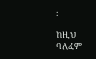፡

ከዚህ ባለፈም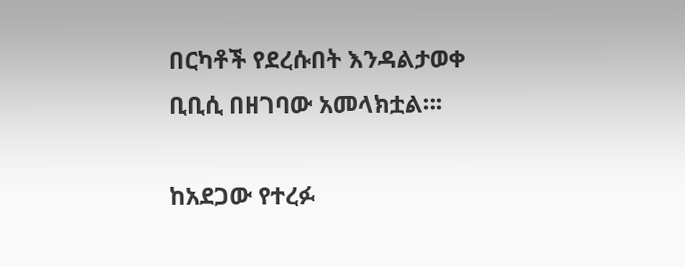በርካቶች የደረሱበት እንዳልታወቀ ቢቢሲ በዘገባው አመላክቷል።፡

ከአደጋው የተረፉ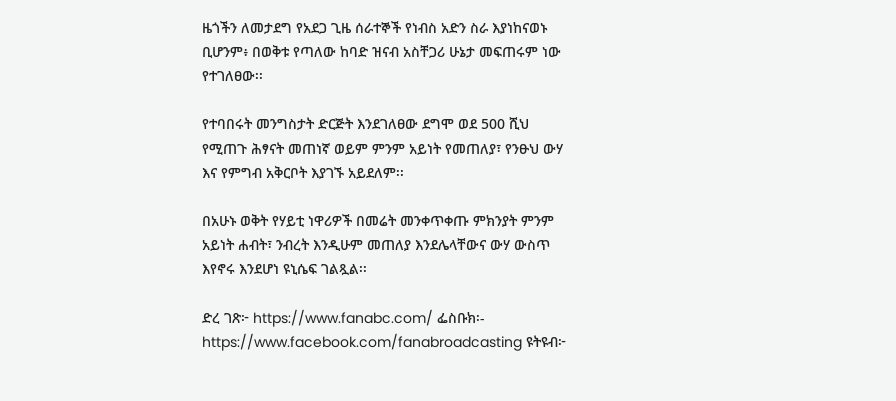ዜጎችን ለመታደግ የአደጋ ጊዜ ሰራተኞች የነብስ አድን ስራ እያነከናወኑ ቢሆንም፥ በወቅቱ የጣለው ከባድ ዝናብ አስቸጋሪ ሁኔታ መፍጠሩም ነው የተገለፀው፡፡

የተባበሩት መንግስታት ድርጅት እንደገለፀው ደግሞ ወደ 500 ሺህ የሚጠጉ ሕፃናት መጠነኛ ወይም ምንም አይነት የመጠለያ፣ የንፁህ ውሃ እና የምግብ አቅርቦት እያገኙ አይደለም፡፡

በአሁኑ ወቅት የሃይቲ ነዋሪዎች በመሬት መንቀጥቀጡ ምክንያት ምንም አይነት ሐብት፣ ንብረት እንዲሁም መጠለያ እንደሌላቸውና ውሃ ውስጥ እየኖሩ እንደሆነ ዩኒሴፍ ገልጿል፡፡

ድረ ገጽ፦ https://www.fanabc.com/ ፌስቡክ፡- https://www.facebook.com/fanabroadcasting ዩትዩብ፦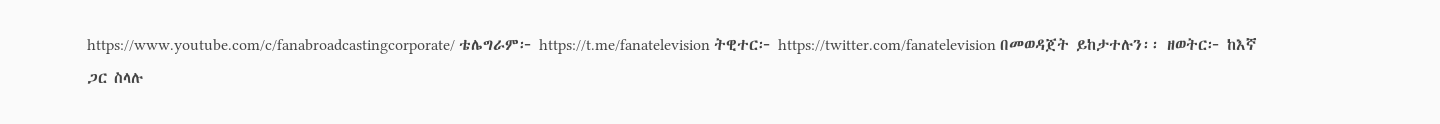https://www.youtube.com/c/fanabroadcastingcorporate/ ቴሌግራም፦ https://t.me/fanatelevision ትዊተር፦ https://twitter.com/fanatelevision በመወዳጀት ይከታተሉን፡፡ ዘወትር፦ ከእኛ ጋር ስላሉ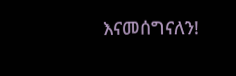እናመሰግናለን!